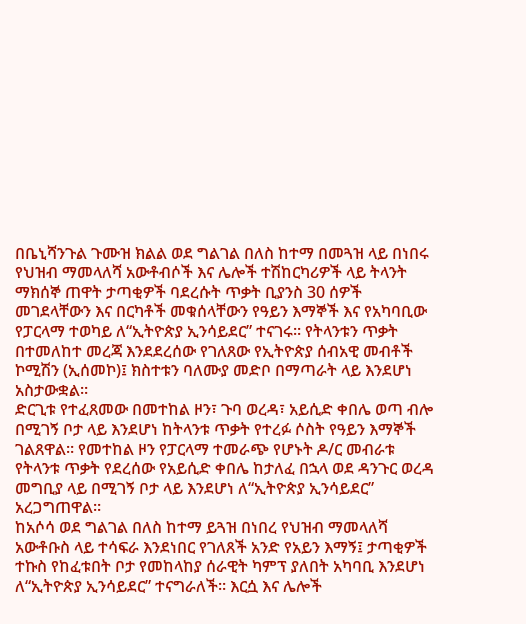በቤኒሻንጉል ጉሙዝ ክልል ወደ ግልገል በለስ ከተማ በመጓዝ ላይ በነበሩ የህዝብ ማመላለሻ አውቶብሶች እና ሌሎች ተሽከርካሪዎች ላይ ትላንት ማክሰኞ ጠዋት ታጣቂዎች ባደረሱት ጥቃት ቢያንስ 30 ሰዎች መገደላቸውን እና በርካቶች መቁሰላቸውን የዓይን እማኞች እና የአካባቢው የፓርላማ ተወካይ ለ“ኢትዮጵያ ኢንሳይደር” ተናገሩ። የትላንቱን ጥቃት በተመለከተ መረጃ እንደደረሰው የገለጸው የኢትዮጵያ ሰብአዊ መብቶች ኮሚሽን (ኢሰመኮ)፤ ክስተቱን ባለሙያ መድቦ በማጣራት ላይ እንደሆነ አስታውቋል።
ድርጊቱ የተፈጸመው በመተከል ዞን፣ ጉባ ወረዳ፣ አይሲድ ቀበሌ ወጣ ብሎ በሚገኝ ቦታ ላይ እንደሆነ ከትላንቱ ጥቃት የተረፉ ሶስት የዓይን እማኞች ገልጸዋል። የመተከል ዞን የፓርላማ ተመራጭ የሆኑት ዶ/ር መብራቱ የትላንቱ ጥቃት የደረሰው የአይሲድ ቀበሌ ከታለፈ በኋላ ወደ ዳንጉር ወረዳ መግቢያ ላይ በሚገኝ ቦታ ላይ እንደሆነ ለ“ኢትዮጵያ ኢንሳይደር” አረጋግጠዋል።
ከአሶሳ ወደ ግልገል በለስ ከተማ ይጓዝ በነበረ የህዝብ ማመላለሻ አውቶቡስ ላይ ተሳፍራ እንደነበር የገለጸች አንድ የአይን እማኝ፤ ታጣቂዎች ተኩስ የከፈቱበት ቦታ የመከላከያ ሰራዊት ካምፕ ያለበት አካባቢ እንደሆነ ለ“ኢትዮጵያ ኢንሳይደር” ተናግራለች። እርሷ እና ሌሎች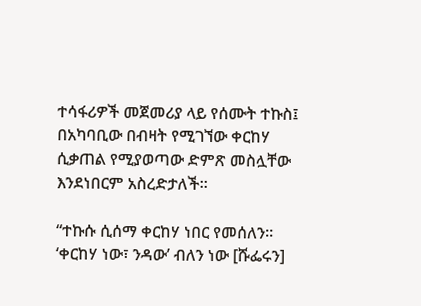ተሳፋሪዎች መጀመሪያ ላይ የሰሙት ተኩስ፤ በአካባቢው በብዛት የሚገኘው ቀርከሃ ሲቃጠል የሚያወጣው ድምጽ መስሏቸው እንደነበርም አስረድታለች።

“ተኩሱ ሲሰማ ቀርከሃ ነበር የመሰለን። ‘ቀርከሃ ነው፣ ንዳው’ ብለን ነው [ሹፌሩን]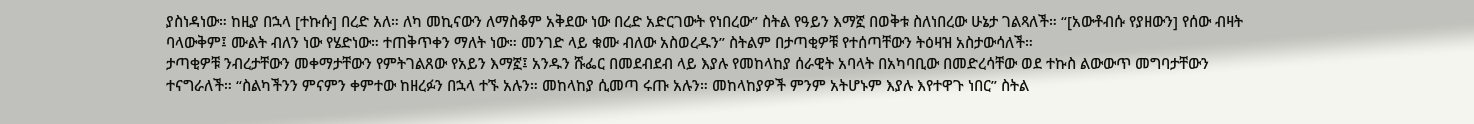ያስነዳነው። ከዚያ በኋላ [ተኩሱ] በረድ አለ። ለካ መኪናውን ለማስቆም አቅደው ነው በረድ አድርገውት የነበረው” ስትል የዓይን እማኟ በወቅቱ ስለነበረው ሁኔታ ገልጻለች። “[አውቶብሱ የያዘውን] የሰው ብዛት ባላውቅም፤ ሙልት ብለን ነው የሄድነው። ተጠቅጥቀን ማለት ነው። መንገድ ላይ ቁሙ ብለው አስወረዱን” ስትልም በታጣቂዎቹ የተሰጣቸውን ትዕዛዝ አስታውሳለች።
ታጣቂዎቹ ንብረታቸውን መቀማታቸውን የምትገልጸው የአይን እማኟ፤ አንዱን ሹፌር በመደብደብ ላይ እያሉ የመከላከያ ሰራዊት አባላት በአካባቢው በመድረሳቸው ወደ ተኩስ ልውውጥ መግባታቸውን ተናግራለች። “ስልካችንን ምናምን ቀምተው ከዘረፉን በኋላ ተኙ አሉን። መከላከያ ሲመጣ ሩጡ አሉን። መከላከያዎች ምንም አትሆኑም እያሉ እየተዋጉ ነበር” ስትል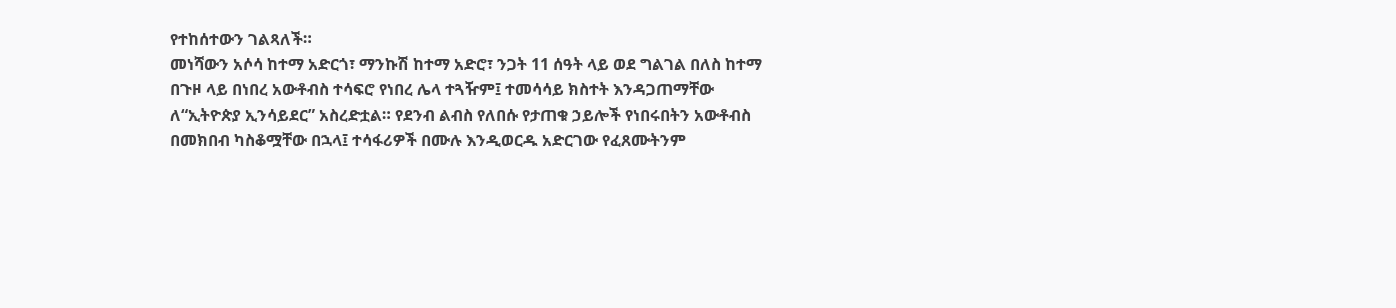የተከሰተውን ገልጻለች።
መነሻውን አሶሳ ከተማ አድርጎ፣ ማንኩሽ ከተማ አድሮ፣ ንጋት 11 ሰዓት ላይ ወደ ግልገል በለስ ከተማ በጉዞ ላይ በነበረ አውቶብስ ተሳፍሮ የነበረ ሌላ ተጓዥም፤ ተመሳሳይ ክስተት እንዳጋጠማቸው ለ“ኢትዮጵያ ኢንሳይደር” አስረድቷል። የደንብ ልብስ የለበሱ የታጠቁ ኃይሎች የነበሩበትን አውቶብስ በመክበብ ካስቆሟቸው በኋላ፤ ተሳፋሪዎች በሙሉ እንዲወርዱ አድርገው የፈጸሙትንም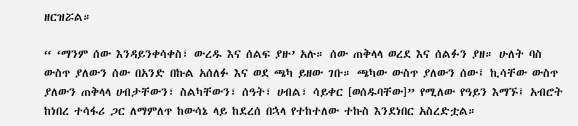ዘርዝሯል።

“ ‘ማንም ሰው እንዳይንቀሳቀስ፣ ውረዱ እና ሰልፍ ያዙ’ አሉ። ሰው ጠቅላላ ወረደ እና ሰልፉን ያዘ። ሁለት ባስ ውስጥ ያለውን ሰው በአንድ በኩል አሰለፉ እና ወደ ጫካ ይዘው ገቡ። ጫካው ውስጥ ያለውን ሰው፤ ኪሳቸው ውስጥ ያለውን ጠቅላላ ሀብታቸውን፣ ስልካቸውን፣ ሰዓት፣ ሀብል፣ ሳይቀር [ወሰዱባቸው]” የሚለው የዓይን እማኙ፤ አብሮት ከነበረ ተሳፋሪ ጋር ለማምለጥ ከውሳኔ ላይ ከደረሰ በኋላ የተከተለው ተኩስ እንደነበር አስረድቷል።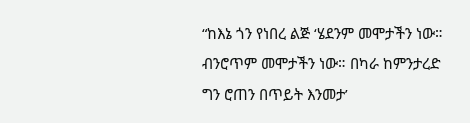“ከእኔ ጎን የነበረ ልጅ ‘ሄደንም መሞታችን ነው። ብንሮጥም መሞታችን ነው። በካራ ከምንታረድ ግን ሮጠን በጥይት እንመታ’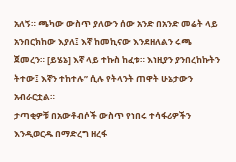አለኝ። ጫካው ውስጥ ያለውን ሰው አንድ በአንድ መሬት ላይ አንበርክከው እያለ፤ እኛ ከመኪናው እንደዘለልን ሩጫ ጀመረን። [ይሄኔ] እኛ ላይ ተኩስ ከፈቱ። እነዚያን ያንበረከኩትን ትተው፤ እኛን ተከተሉ” ሲሉ የትላንት ጠዋት ሁኔታውን አብራርቷል።
ታጣቂዎቹ በአውቶብሶች ውስጥ የነበሩ ተሳፋሪዎችን እንዲወርዱ በማድረግ ዘረፋ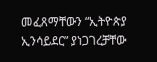መፈጸማቸውን “ኢትዮጵያ ኢንሳይደር” ያነጋገረቻቸው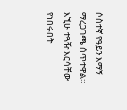ሶስተኛ የዓይን እማኝ ማረጋገጫ ሰጥተዋል። እኚሁ ተጓዥ እርሳቸው የነበሩበት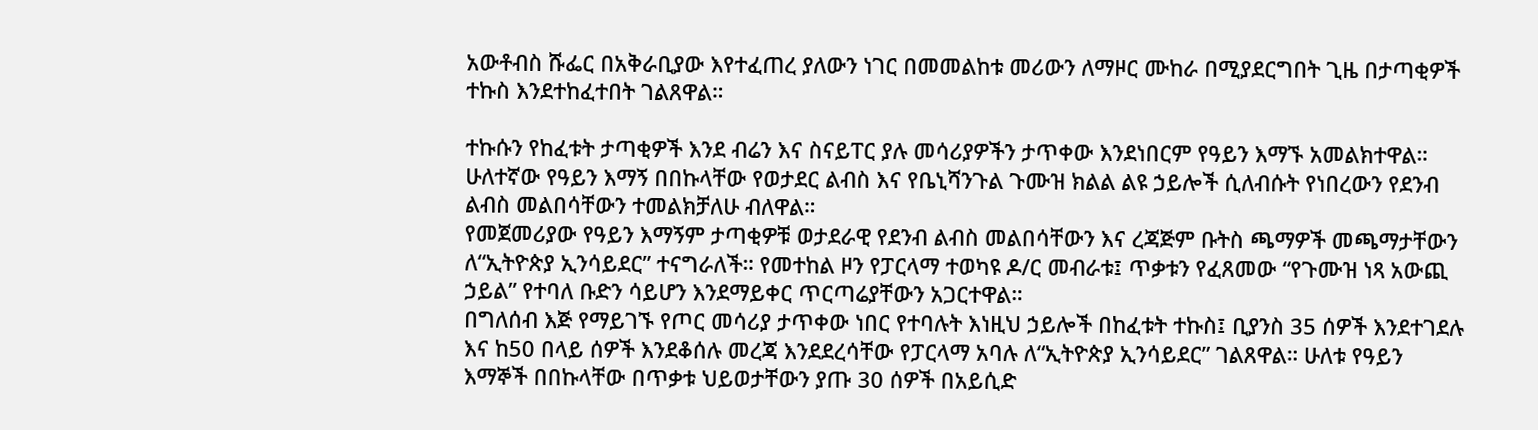አውቶብስ ሹፌር በአቅራቢያው እየተፈጠረ ያለውን ነገር በመመልከቱ መሪውን ለማዞር ሙከራ በሚያደርግበት ጊዜ በታጣቂዎች ተኩስ እንደተከፈተበት ገልጸዋል።

ተኩሱን የከፈቱት ታጣቂዎች እንደ ብሬን እና ስናይፐር ያሉ መሳሪያዎችን ታጥቀው እንደነበርም የዓይን እማኙ አመልክተዋል። ሁለተኛው የዓይን እማኝ በበኩላቸው የወታደር ልብስ እና የቤኒሻንጉል ጉሙዝ ክልል ልዩ ኃይሎች ሲለብሱት የነበረውን የደንብ ልብስ መልበሳቸውን ተመልክቻለሁ ብለዋል።
የመጀመሪያው የዓይን እማኝም ታጣቂዎቹ ወታደራዊ የደንብ ልብስ መልበሳቸውን እና ረጃጅም ቡትስ ጫማዎች መጫማታቸውን ለ“ኢትዮጵያ ኢንሳይደር” ተናግራለች። የመተከል ዞን የፓርላማ ተወካዩ ዶ/ር መብራቱ፤ ጥቃቱን የፈጸመው “የጉሙዝ ነጻ አውጪ ኃይል” የተባለ ቡድን ሳይሆን እንደማይቀር ጥርጣሬያቸውን አጋርተዋል።
በግለሰብ እጅ የማይገኙ የጦር መሳሪያ ታጥቀው ነበር የተባሉት እነዚህ ኃይሎች በከፈቱት ተኩስ፤ ቢያንስ 35 ሰዎች እንደተገደሉ እና ከ50 በላይ ሰዎች እንደቆሰሉ መረጃ እንደደረሳቸው የፓርላማ አባሉ ለ“ኢትዮጵያ ኢንሳይደር” ገልጸዋል። ሁለቱ የዓይን እማኞች በበኩላቸው በጥቃቱ ህይወታቸውን ያጡ 30 ሰዎች በአይሲድ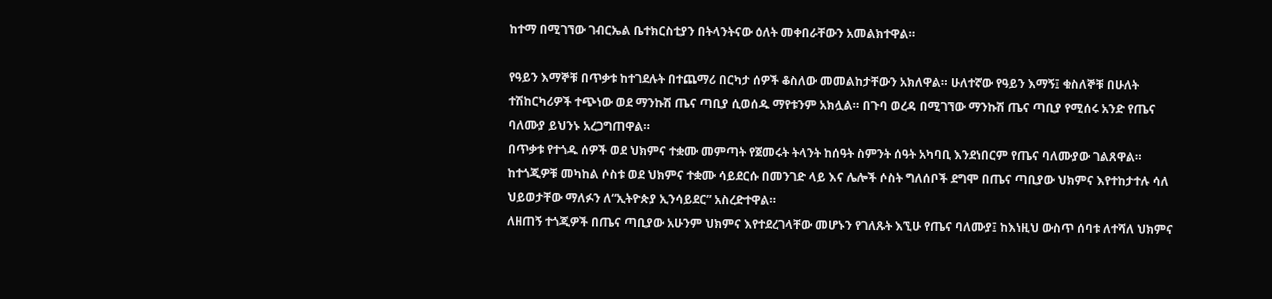ከተማ በሚገኘው ገብርኤል ቤተክርስቲያን በትላንትናው ዕለት መቀበራቸውን አመልክተዋል።

የዓይን እማኞቹ በጥቃቱ ከተገደሉት በተጨማሪ በርካታ ሰዎች ቆስለው መመልከታቸውን አክለዋል። ሁለተኛው የዓይን እማኝ፤ ቁስለኞቹ በሁለት ተሽከርካሪዎች ተጭነው ወደ ማንኩሽ ጤና ጣቢያ ሲወሰዱ ማየቱንም አክሏል። በጉባ ወረዳ በሚገኘው ማንኩሽ ጤና ጣቢያ የሚሰሩ አንድ የጤና ባለሙያ ይህንኑ አረጋግጠዋል።
በጥቃቱ የተጎዱ ሰዎች ወደ ህክምና ተቋሙ መምጣት የጀመሩት ትላንት ከሰዓት ስምንት ሰዓት አካባቢ እንደነበርም የጤና ባለሙያው ገልጸዋል። ከተጎጂዎቹ መካከል ሶስቱ ወደ ህክምና ተቋሙ ሳይደርሱ በመንገድ ላይ እና ሌሎች ሶስት ግለሰቦች ደግሞ በጤና ጣቢያው ህክምና እየተከታተሉ ሳለ ህይወታቸው ማለፉን ለ“ኢትዮጵያ ኢንሳይደር” አስረድተዋል።
ለዘጠኝ ተጎጂዎች በጤና ጣቢያው አሁንም ህክምና እየተደረገላቸው መሆኑን የገለጹት እኚሁ የጤና ባለሙያ፤ ከእነዚህ ውስጥ ሰባቱ ለተሻለ ህክምና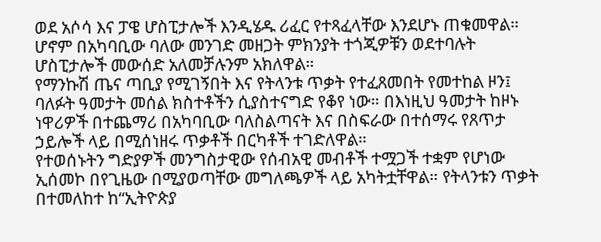ወደ አሶሳ እና ፓዌ ሆስፒታሎች እንዲሄዱ ሪፈር የተጻፈላቸው እንደሆኑ ጠቁመዋል። ሆኖም በአካባቢው ባለው መንገድ መዘጋት ምክንያት ተጎጂዎቹን ወደተባሉት ሆስፒታሎች መውሰድ አለመቻሉንም አክለዋል።
የማንኩሽ ጤና ጣቢያ የሚገኝበት እና የትላንቱ ጥቃት የተፈጸመበት የመተከል ዞን፤ ባለፉት ዓመታት መሰል ክስተቶችን ሲያስተናግድ የቆየ ነው። በእነዚህ ዓመታት ከዞኑ ነዋሪዎች በተጨማሪ በአካባቢው ባለስልጣናት እና በስፍራው በተሰማሩ የጸጥታ ኃይሎች ላይ በሚሰነዘሩ ጥቃቶች በርካቶች ተገድለዋል።
የተወሰኑትን ግድያዎች መንግስታዊው የሰብአዊ መብቶች ተሟጋች ተቋም የሆነው ኢሰመኮ በየጊዜው በሚያወጣቸው መግለጫዎች ላይ አካትቷቸዋል። የትላንቱን ጥቃት በተመለከተ ከ“ኢትዮጵያ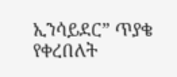ኢንሳይደር” ጥያቄ የቀረበለት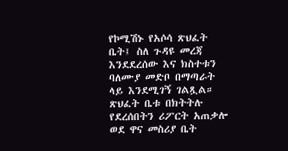የኮሚሽኑ የአሶሳ ጽህፈት ቤት፤ ስለ ጉዳዩ መረጃ እንደደረሰው እና ክስተቱን ባለሙያ መድቦ በማጣራት ላይ እንደሚገኝ ገልጿል።
ጽህፈት ቤቱ በክትትሉ የደረሰበትን ሪፖርት አጠቃሎ ወደ ዋና መስሪያ ቤት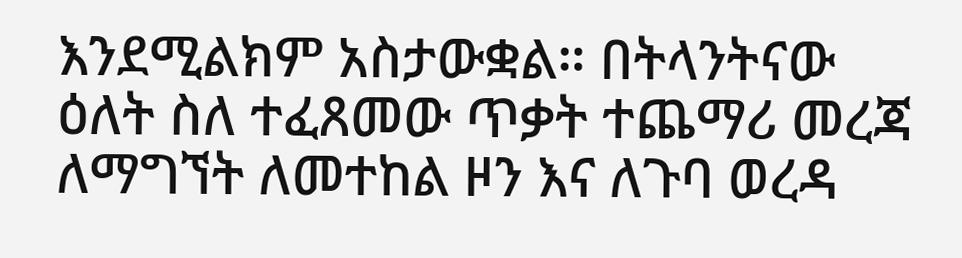እንደሚልክም አስታውቋል። በትላንትናው ዕለት ስለ ተፈጸመው ጥቃት ተጨማሪ መረጃ ለማግኘት ለመተከል ዞን እና ለጉባ ወረዳ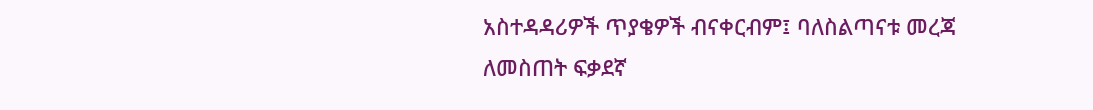አስተዳዳሪዎች ጥያቄዎች ብናቀርብም፤ ባለስልጣናቱ መረጃ ለመስጠት ፍቃደኛ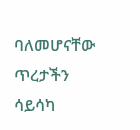ባለመሆናቸው ጥረታችን ሳይሳካ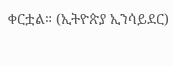ቀርቷል። (ኢትዮጵያ ኢንሳይደር)